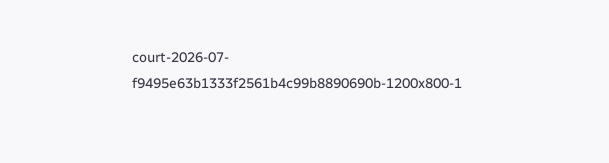court-2026-07-f9495e63b1333f2561b4c99b8890690b-1200x800-1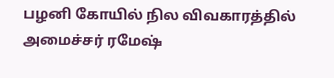பழனி கோயில் நில விவகாரத்தில் அமைச்சர் ரமேஷ்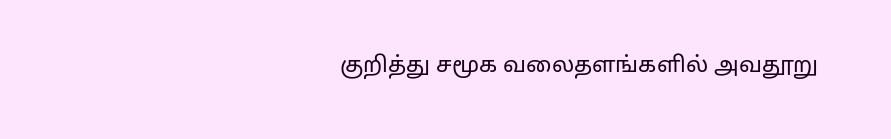குறித்து சமூக வலைதளங்களில் அவதூறு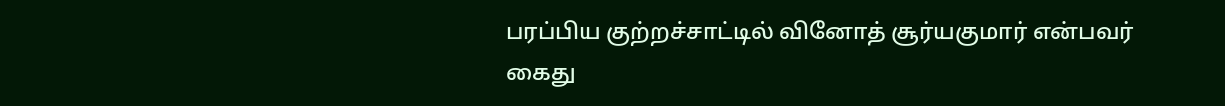பரப்பிய குற்றச்சாட்டில் வினோத் சூர்யகுமார் என்பவர் கைது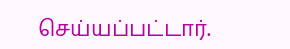செய்யப்பட்டார்.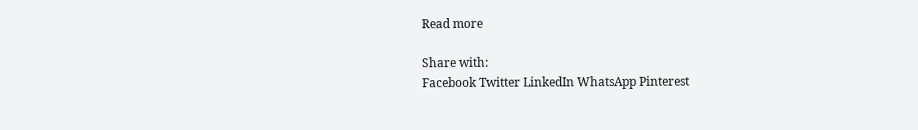Read more

Share with:
Facebook Twitter LinkedIn WhatsApp Pinterest